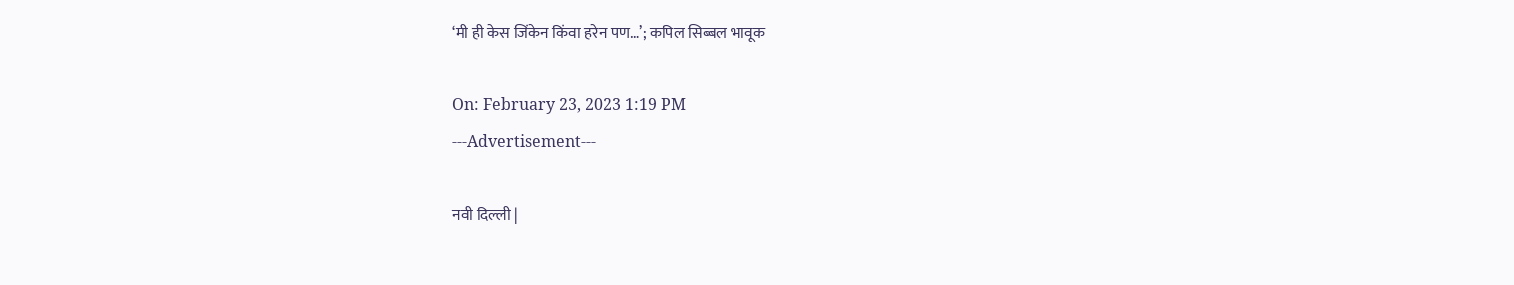‘मी ही केस जिंकेन किंवा हरेन पण…’; कपिल सिब्बल भावूक

On: February 23, 2023 1:19 PM
---Advertisement---

नवी दिल्ली |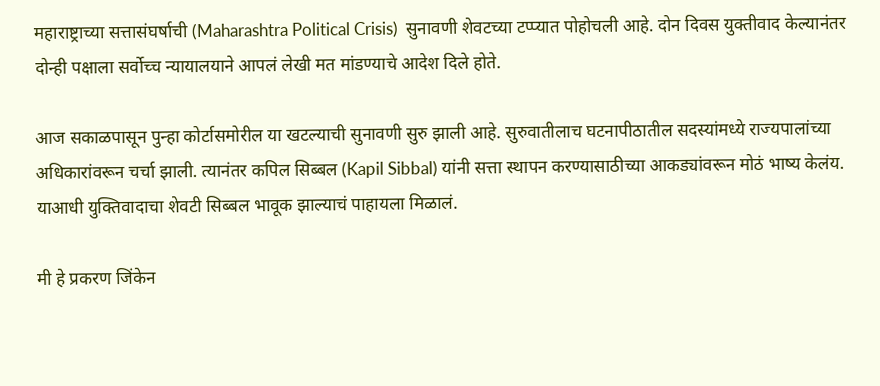महाराष्ट्राच्या सत्तासंघर्षाची (Maharashtra Political Crisis)  सुनावणी शेवटच्या टप्प्यात पोहोचली आहे. दोन दिवस युक्तीवाद केल्यानंतर दोन्ही पक्षाला सर्वोच्च न्यायालयाने आपलं लेखी मत मांडण्याचे आदेश दिले होते.

आज सकाळपासून पुन्हा कोर्टासमोरील या खटल्याची सुनावणी सुरु झाली आहे. सुरुवातीलाच घटनापीठातील सदस्यांमध्ये राज्यपालांच्या अधिकारांवरून चर्चा झाली. त्यानंतर कपिल सिब्बल (Kapil Sibbal) यांनी सत्ता स्थापन करण्यासाठीच्या आकड्यांवरून मोठं भाष्य केलंय. याआधी युक्तिवादाचा शेवटी सिब्बल भावूक झाल्याचं पाहायला मिळालं.

मी हे प्रकरण जिंकेन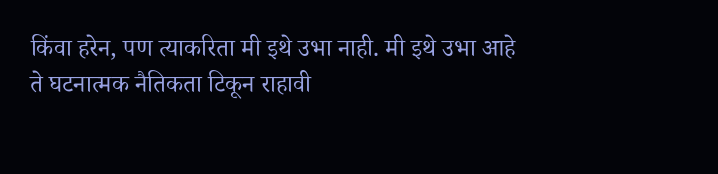किंवा हरेन, पण त्याकरिता मी इथे उभा नाही. मी इथे उभा आहे ते घटनात्मक नैतिकता टिकून राहावी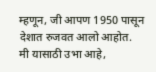म्हणून, जी आपण 1950 पासून देशात रुजवत आलो आहोत. मी यासाठी उभा आहे,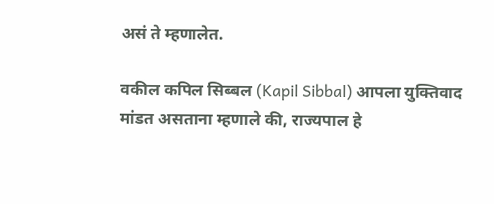असं ते म्हणालेत.

वकील कपिल सिब्बल (Kapil Sibbal) आपला युक्तिवाद मांडत असताना म्हणाले की, राज्यपाल हे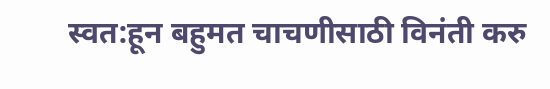स्वत:हून बहुमत चाचणीसाठी विनंती करु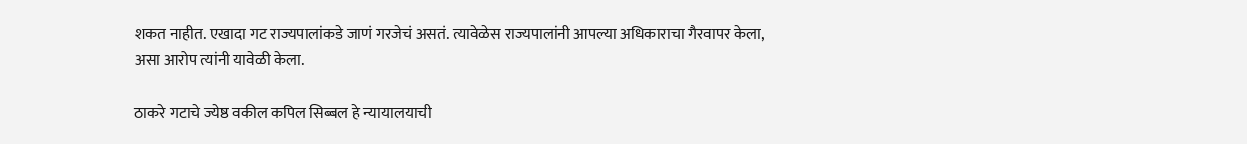शकत नाहीत. एखादा गट राज्यपालांकडे जाणं गरजेचं असतं. त्यावेळेस राज्यपालांनी आपल्या अधिकाराचा गैरवापर केला, असा आरोप त्यांनी यावेळी केला.

ठाकरे गटाचे ज्येष्ठ वकील कपिल सिब्बल हे न्यायालयाची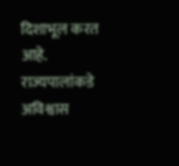दिशाभूल करत आहे. राज्यपालांकडे अविश्वास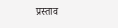प्रस्ताव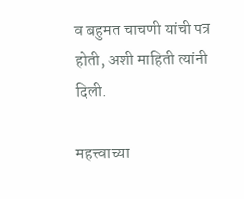व बहुमत चाचणी यांची पत्र होती, अशी माहिती त्यांनी दिली.

महत्त्वाच्या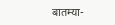बातम्या-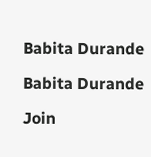Babita Durande

Babita Durande

Join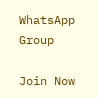WhatsApp Group

Join Now